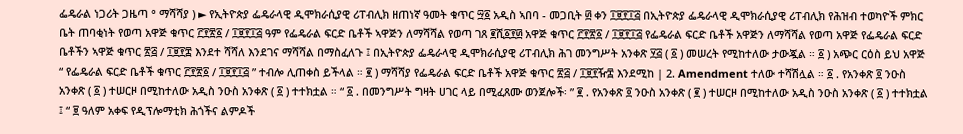ፌዴራል ነጋሪት ጋዜጣ ° ማሻሻያ ) ► የኢትዮጵያ ፌዴራላዊ ዲሞክራሲያዊ ሪፐብሊክ ዘጠነኛ ዓመት ቁጥር ፵፩ አዲስ ኣበባ - መጋቢት ፴ ቀን ፲፱፻፲፭ በኢትዮጵያ ፌዴራላዊ ዲሞክራሲያዊ ሪፐብሊክ የሕዝብ ተወካዮች ምክር ቤት ጠባቂነት የወጣ አዋጅ ቁጥር ፫፻፳፩ / ፲፱፻፲፭ ዓም የፌዴራል ፍርድ ቤቶች ኣዋጅን ለማሻሻል የወጣ ገጸ ፪ሺ፩፻፴ አዋጅ ቁጥር ፫፻፳፩ / ፲፱፻፲፭ የፌዴራል ፍርድ ቤቶች አዋጅን ለማሻሻል የወጣ አዋጅ የፌዴራል ፍርድ ቤቶችን ኣዋጅ ቁጥር ፳፭ / ፲፱፻፰ እንደተ ሻሻለ እንደገና ማሻሻል በማስፈለጉ ፤ በኢትዮጵያ ፌዴራላዊ ዲሞክራሲያዊ ሪፐብሊክ ሕገ መንግሥት አንቀጽ ፶፭ ( ፩ ) መሠረት የሚከተለው ታውጇል ። ፩ ) አጭር ርዕስ ይህ አዋጅ “ የፌዴራል ፍርድ ቤቶች ቁጥር ፫፻፳፩ / ፲፱፻፲፭ ” ተብሎ ሊጠቀስ ይችላል ። ፪ ) ማሻሻያ የፌዴራል ፍርድ ቤቶች አዋጅ ቁጥር ፳፭ / ፲፱፻ዥ፰ እንደሚከ | 2. Amendment ተለው ተሻሽሏል ። ፩ . የአንቀጽ ፬ ንዑስ አንቀጽ ( ፩ ) ተሠርዞ በሚከተለው አዲስ ንዑስ አንቀጽ ( ፩ ) ተተክቷል ። “ ፩ . በመንግሥት ግዛት ሀገር ላይ በሚፈጸሙ ወንጀሎች፡ ” ፪ . የአንቀጽ ፬ ንዑስ አንቀጽ ( ፪ ) ተሠርዞ በሚከተለው አዲስ ንዑስ አንቀጽ ( ፩ ) ተተክቷል ፤ “ ፱ ዓለም አቀፍ የዲፕሎማቲክ ሕጎችና ልምዶች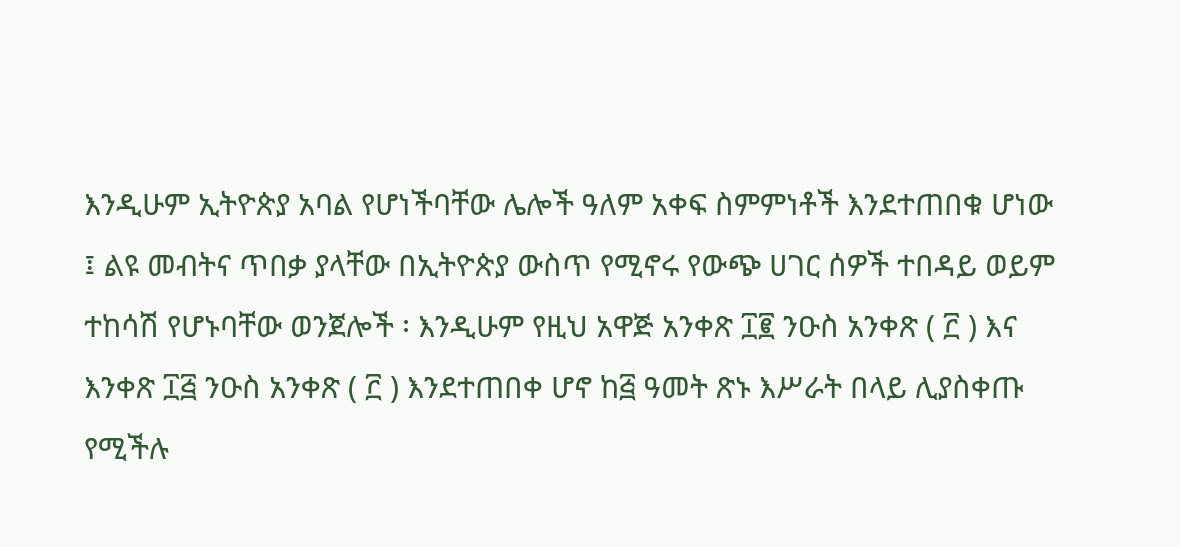እንዲሁም ኢትዮጵያ አባል የሆነችባቸው ሌሎች ዓለም አቀፍ ስምምነቶች እንደተጠበቁ ሆነው ፤ ልዩ መብትና ጥበቃ ያላቸው በኢትዮጵያ ውስጥ የሚኖሩ የውጭ ሀገር ሰዎች ተበዳይ ወይም ተከሳሽ የሆኑባቸው ወንጀሎች ፡ እንዲሁም የዚህ አዋጅ አንቀጽ ፲፪ ንዑስ አንቀጽ ( ፫ ) እና እንቀጽ ፲፭ ንዑስ አንቀጽ ( ፫ ) እንደተጠበቀ ሆኖ ከ፭ ዓመት ጽኑ እሥራት በላይ ሊያስቀጡ የሚችሉ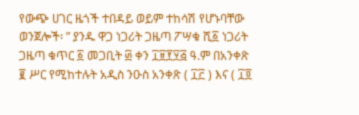የውጭ ሀገር ዜጎች ተበዳይ ወይም ተከሳሽ የሆኑባቸው ወንጀሎች፡ ” ያንዱ ዋጋ ነጋሪት ጋዜጣ ፖሣቁ ሺ፩ ነጋሪት ጋዜጣ ቁጥር ፩ መጋቢት ፴ ቀን ፲፱፻፶፭ ዓ.ም በአንቀጽ ፪ ሥር የሚከተሉት አዲስ ንዑስ አንቀጽ ( ፲፫ ) እና ( ፲፬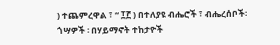) ተጨምረዋል ፣ “ ፲፫ ) በተለያዩ ብሔሮች ፣ ብሔረሰቦች፡ ጎሣዎች ፡ በሃይማኖት ተከታዮች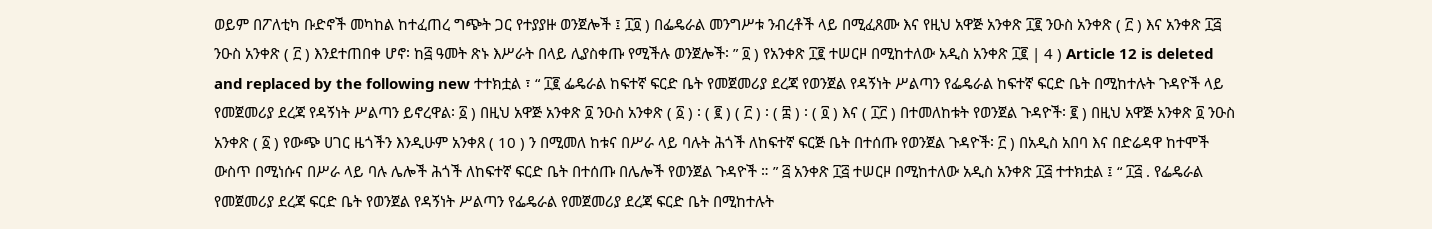ወይም በፖለቲካ ቡድኖች መካከል ከተፈጠረ ግጭት ጋር የተያያዙ ወንጀሎች ፤ ፲፬ ) በፌዴራል መንግሥቱ ንብረቶች ላይ በሚፈጸሙ እና የዚህ አዋጅ አንቀጽ ፲፪ ንዑስ አንቀጽ ( ፫ ) እና አንቀጽ ፲፭ ንዑስ አንቀጽ ( ፫ ) እንደተጠበቀ ሆኖ፡ ከ፭ ዓመት ጽኑ እሥራት በላይ ሊያስቀጡ የሚችሉ ወንጀሎች፡ ” ፬ ) የአንቀጽ ፲፪ ተሠርዞ በሚከተለው አዲስ አንቀጽ ፲፪ | 4 ) Article 12 is deleted and replaced by the following new ተተክቷል ፣ “ ፲፪ ፌዴራል ከፍተኛ ፍርድ ቤት የመጀመሪያ ደረጃ የወንጀል የዳኝነት ሥልጣን የፌዴራል ከፍተኛ ፍርድ ቤት በሚከተሉት ጉዳዮች ላይ የመጀመሪያ ደረጃ የዳኝነት ሥልጣን ይኖረዋል፡ ፩ ) በዚህ አዋጅ አንቀጽ ፬ ንዑስ አንቀጽ ( ፩ ) ፡ ( ፪ ) ( ፫ ) ፡ ( ፰ ) ፡ ( ፬ ) እና ( ፲፫ ) በተመለከቱት የወንጀል ጉዳዮች፡ ፪ ) በዚህ አዋጅ አንቀጽ ፬ ንዑስ አንቀጽ ( ፩ ) የውጭ ሀገር ዜጎችን እንዲሁም አንቀጸ ( 10 ) ን በሚመለ ከቱና በሥራ ላይ ባሉት ሕጎች ለከፍተኛ ፍርጅ ቤት በተሰጡ የወንጀል ጉዳዮች፡ ፫ ) በአዲስ አበባ እና በድሬዳዋ ከተሞች ውስጥ በሚነሱና በሥራ ላይ ባሉ ሌሎች ሕጎች ለከፍተኛ ፍርድ ቤት በተሰጡ በሌሎች የወንጀል ጉዳዮች ። ” ፭ አንቀጽ ፲፭ ተሠርዞ በሚከተለው አዲስ አንቀጽ ፲፭ ተተክቷል ፤ “ ፲፭ . የፌዴራል የመጀመሪያ ደረጃ ፍርድ ቤት የወንጀል የዳኝነት ሥልጣን የፌዴራል የመጀመሪያ ደረጃ ፍርድ ቤት በሚከተሉት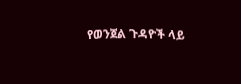የወንጀል ጉዳዮች ላይ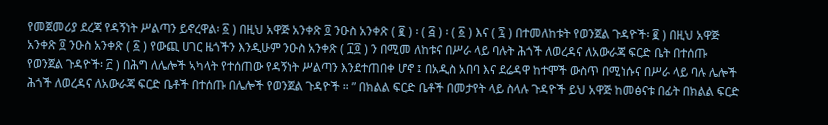የመጀመሪያ ደረጃ የዳኝነት ሥልጣን ይኖረዋል፡ ፩ ) በዚህ አዋጅ አንቀጽ ፬ ንዑስ አንቀጽ ( ፪ ) ፡ ( ፭ ) ፡ ( ፩ ) እና ( ፯ ) በተመለከቱት የወንጀል ጉዳዮች፡ ፪ ) በዚህ አዋጅ አንቀጽ ፬ ንዑስ አንቀጽ ( ፩ ) የውጪ ሀገር ዜጎችን እንዲሁም ንዑስ አንቀጽ ( ፲፬ ) ን በሚመ ለከቱና በሥራ ላይ ባሉት ሕጎች ለወረዳና ለአውራጃ ፍርድ ቤት በተሰጡ የወንጀል ጉዳዮች፡ ፫ ) በሕግ ለሌሎች ኣካላት የተሰጠው የዳኝነት ሥልጣን እንደተጠበቀ ሆኖ ፤ በአዲስ አበባ እና ደሬዳዋ ከተሞች ውስጥ በሚነሱና በሥራ ላይ ባሉ ሌሎች ሕጎች ለወረዳና ለአውራጃ ፍርድ ቤቶች በተሰጡ በሌሎች የወንጀል ጉዳዮች ። ” በክልል ፍርድ ቤቶች በመታየት ላይ ስላሉ ጉዳዮች ይህ አዋጅ ከመፅናቱ በፊት በክልል ፍርድ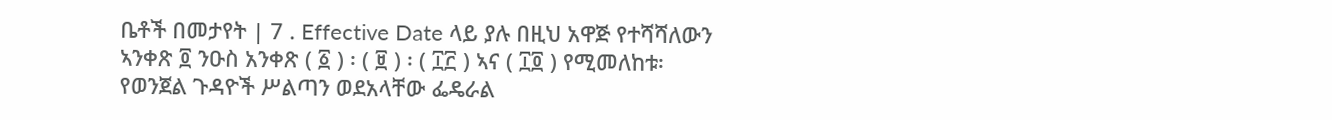ቤቶች በመታየት | 7 . Effective Date ላይ ያሉ በዚህ አዋጅ የተሻሻለውን ኣንቀጽ ፬ ንዑስ አንቀጽ ( ፩ ) ፡ ( ፱ ) ፡ ( ፲፫ ) ኣና ( ፲፬ ) የሚመለከቱ፡ የወንጀል ጉዳዮች ሥልጣን ወደአላቸው ፌዴራል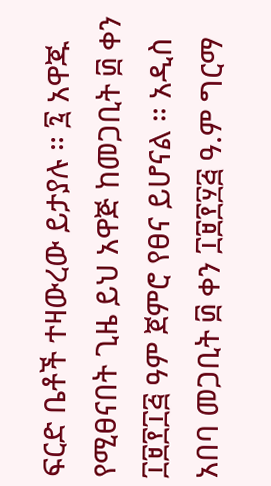ፍርድ ቤቶች ተዛውረው ይታያሉ ። ፯ አዋጁ የሚፀናበት ጊዜ ይህ አዋጅ ከመጋቢት ፴ ቀን ፲፱፻፲፭ ዓም ጀምሮ የፀና ይሆናል ። አዲስ አበባ መጋቢት ፴ ቀን ፲፱፻፶፭ ዓ.ም ግርማ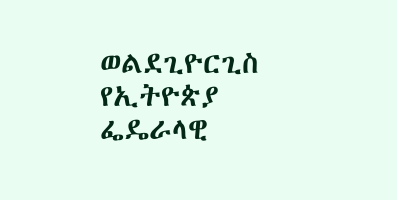ወልደጊዮርጊስ የኢትዮጵያ ፌዴራላዊ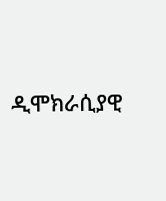ዲሞክራሲያዊ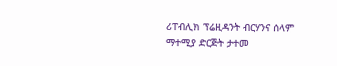ሪፐብሊክ ፕሬዚዳንት ብርሃንና ሰላም ማተሚያ ድርጅት ታተመ